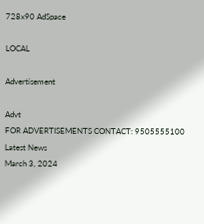728x90 AdSpace

LOCAL

Advertisement

Advt
FOR ADVERTISEMENTS CONTACT: 9505555100
Latest News
March 3, 2024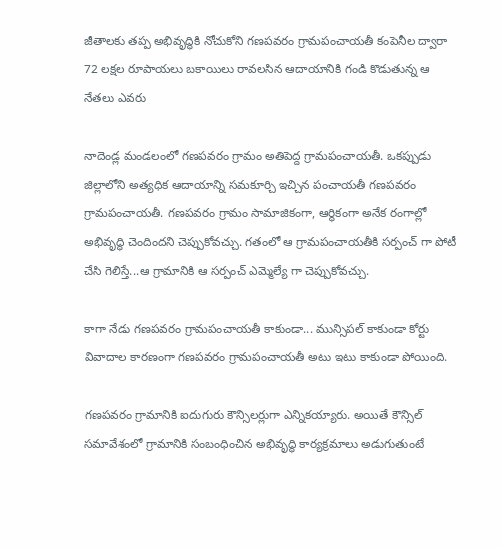జీతాలకు తప్ప అభివృద్ధికి నోచుకోని గణపవరం గ్రామపంచాయతీ కంపెనీల ద్వారా 72 లక్షల రూపాయలు బకాయిలు రావలసిన ఆదాయానికి గండి కొడుతున్న ఆ నేతలు ఎవరు

నాదెండ్ల మండలంలో గణపవరం గ్రామం అతిపెద్ద గ్రామపంచాయతీ. ఒకప్పుడు జిల్లాలోని అత్యధిక ఆదాయాన్ని సమకూర్చి ఇచ్చిన పంచాయతీ గణపవరం గ్రామపంచాయతీ. గణపవరం గ్రామం సామాజికంగా, ఆర్థికంగా అనేక రంగాల్లో అభివృద్ధి చెందిందని చెప్పుకోవచ్చు. గతంలో ఆ గ్రామపంచాయతీకి సర్పంచ్ గా పోటీ చేసి గెలిస్తే...ఆ గ్రామానికి ఆ సర్పంచ్ ఎమ్మెల్యే గా చెప్పుకోవచ్చు.

కాగా నేడు గణపవరం గ్రామపంచాయతీ కాకుండా... మున్సిపల్ కాకుండా కోర్టు వివాదాల కారణంగా గణపవరం గ్రామపంచాయతీ అటు ఇటు కాకుండా పోయింది.

గణపవరం గ్రామానికి ఐదుగురు కౌన్సిలర్లుగా ఎన్నికయ్యారు. అయితే కౌన్సిల్ సమావేశంలో గ్రామానికి సంబంధించిన అభివృద్ధి కార్యక్రమాలు అడుగుతుంటే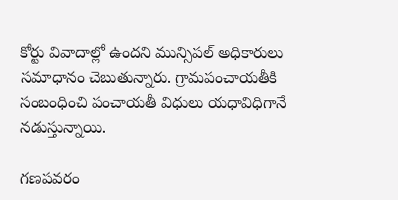కోర్టు వివాదాల్లో ఉందని మున్సిపల్ అధికారులు సమాధానం చెబుతున్నారు. గ్రామపంచాయతీకి సంబంధించి పంచాయతీ విధులు యధావిధిగానే నడుస్తున్నాయి.

గణపవరం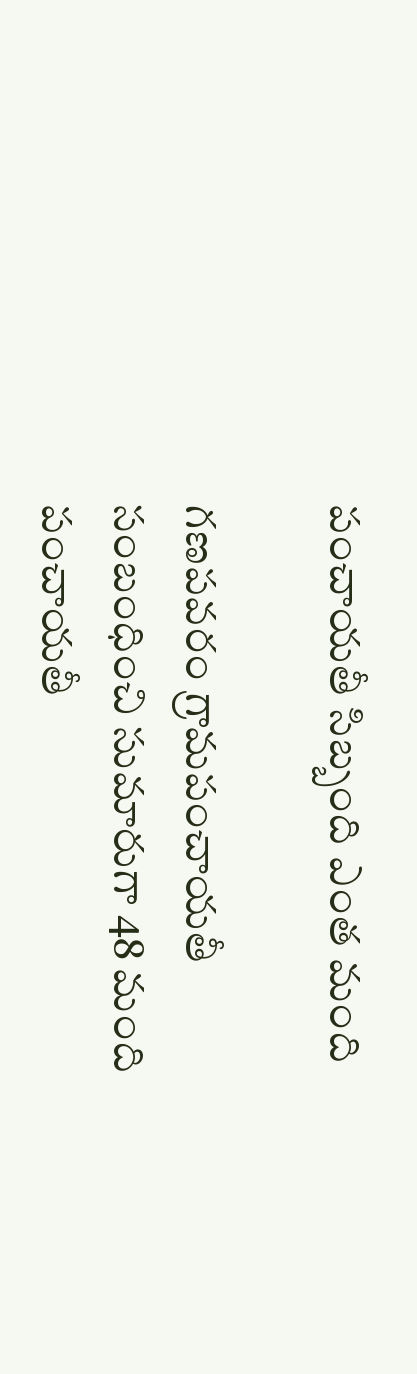పంచాయతీ సిబ్బంది ఎంత మంది

గణపవరం గ్రామపంచాయతీ సంబంధించి సుమారుగా 48 మంది పంచాయతీ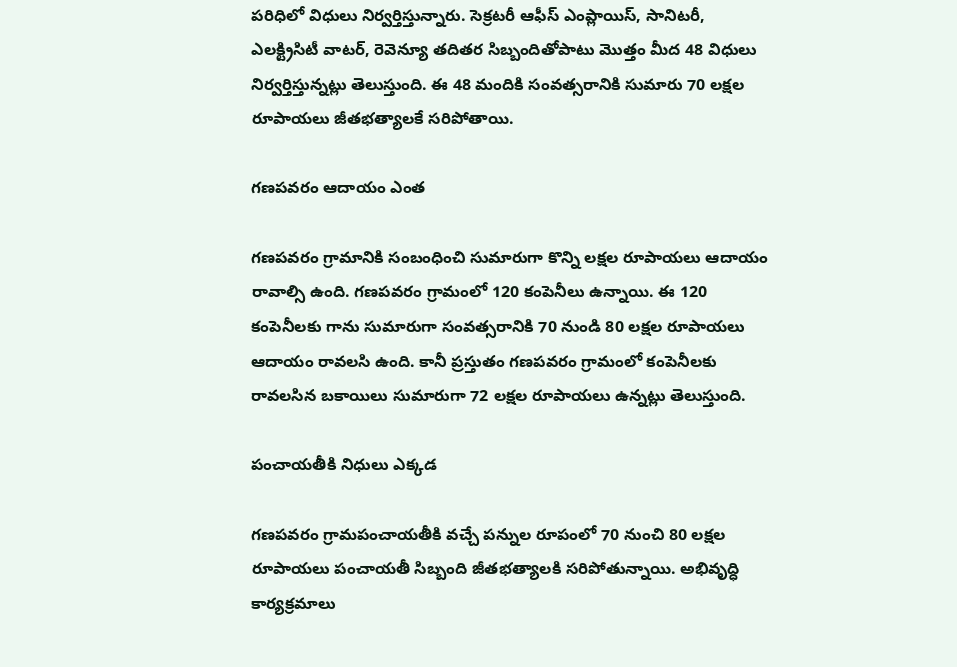పరిధిలో విధులు నిర్వర్తిస్తున్నారు. సెక్రటరీ ఆఫీస్ ఎంప్లాయిస్, సానిటరీ, ఎలక్ట్రిసిటీ వాటర్, రెవెన్యూ తదితర సిబ్బందితోపాటు మొత్తం మీద 48 విధులు నిర్వర్తిస్తున్నట్లు తెలుస్తుంది. ఈ 48 మందికి సంవత్సరానికి సుమారు 70 లక్షల రూపాయలు జీతభత్యాలకే సరిపోతాయి.

గణపవరం ఆదాయం ఎంత

గణపవరం గ్రామానికి సంబంధించి సుమారుగా కొన్ని లక్షల రూపాయలు ఆదాయం రావాల్సి ఉంది. గణపవరం గ్రామంలో 120 కంపెనీలు ఉన్నాయి. ఈ 120 కంపెనీలకు గాను సుమారుగా సంవత్సరానికి 70 నుండి 80 లక్షల రూపాయలు ఆదాయం రావలసి ఉంది. కానీ ప్రస్తుతం గణపవరం గ్రామంలో కంపెనీలకు రావలసిన బకాయిలు సుమారుగా 72 లక్షల రూపాయలు ఉన్నట్లు తెలుస్తుంది.

పంచాయతీకి నిధులు ఎక్కడ

గణపవరం గ్రామపంచాయతీకి వచ్చే పన్నుల రూపంలో 70 నుంచి 80 లక్షల రూపాయలు పంచాయతీ సిబ్బంది జీతభత్యాలకి సరిపోతున్నాయి. అభివృద్ధి కార్యక్రమాలు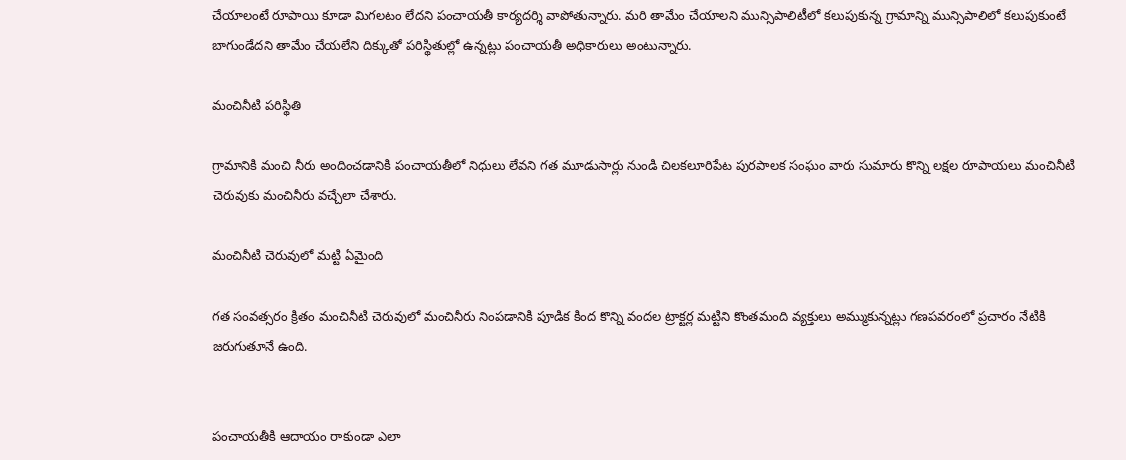చేయాలంటే రూపాయి కూడా మిగలటం లేదని పంచాయతీ కార్యదర్శి వాపోతున్నారు. మరి తామేం చేయాలని మున్సిపాలిటీలో కలుపుకున్న గ్రామాన్ని మున్సిపాలిలో కలుపుకుంటే బాగుండేదని తామేం చేయలేని దిక్కుతో పరిస్థితుల్లో ఉన్నట్లు పంచాయతీ అధికారులు అంటున్నారు.

మంచినీటి పరిస్థితి

గ్రామానికి మంచి నీరు అందించడానికి పంచాయతీలో నిధులు లేవని గత మూడుసార్లు నుండి చిలకలూరిపేట పురపాలక సంఘం వారు సుమారు కొన్ని లక్షల రూపాయలు మంచినీటి చెరువుకు మంచినీరు వచ్చేలా చేశారు.

మంచినీటి చెరువులో మట్టి ఏమైంది

గత సంవత్సరం క్రితం మంచినీటి చెరువులో మంచినీరు నింపడానికి పూడిక కింద కొన్ని వందల ట్రాక్టర్ల మట్టిని కొంతమంది వ్యక్తులు అమ్ముకున్నట్లు గణపవరంలో ప్రచారం నేటికి జరుగుతూనే ఉంది.


పంచాయతీకి ఆదాయం రాకుండా ఎలా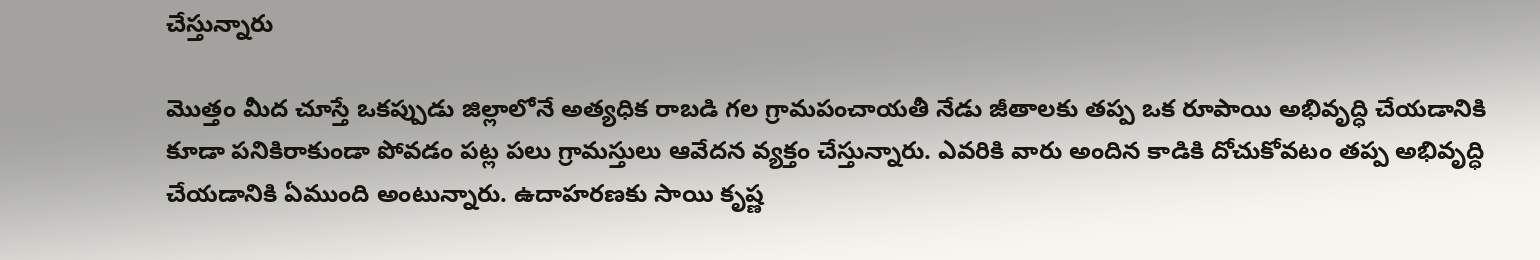చేస్తున్నారు

మొత్తం మీద చూస్తే ఒకప్పుడు జిల్లాలోనే అత్యధిక రాబడి గల గ్రామపంచాయతీ నేడు జీతాలకు తప్ప ఒక రూపాయి అభివృద్ధి చేయడానికి కూడా పనికిరాకుండా పోవడం పట్ల పలు గ్రామస్తులు ఆవేదన వ్యక్తం చేస్తున్నారు. ఎవరికి వారు అందిన కాడికి దోచుకోవటం తప్ప అభివృద్ధి చేయడానికి ఏముంది అంటున్నారు. ఉదాహరణకు సాయి కృష్ణ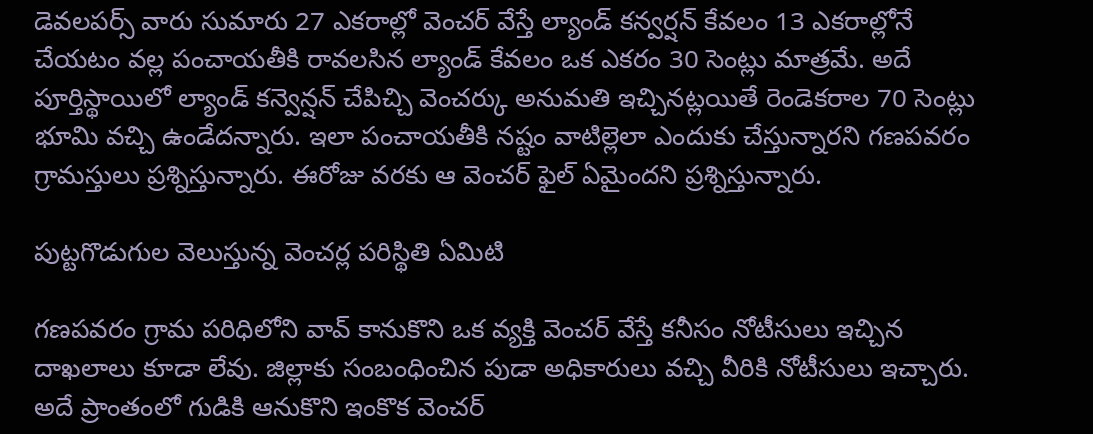డెవలపర్స్ వారు సుమారు 27 ఎకరాల్లో వెంచర్ వేస్తే ల్యాండ్ కన్వర్షన్ కేవలం 13 ఎకరాల్లోనే చేయటం వల్ల పంచాయతీకి రావలసిన ల్యాండ్ కేవలం ఒక ఎకరం 30 సెంట్లు మాత్రమే. అదే పూర్తిస్థాయిలో ల్యాండ్ కన్వెన్షన్ చేపిచ్చి వెంచర్కు అనుమతి ఇచ్చినట్లయితే రెండెకరాల 70 సెంట్లు భూమి వచ్చి ఉండేదన్నారు. ఇలా పంచాయతీకి నష్టం వాటిల్లెలా ఎందుకు చేస్తున్నారని గణపవరం గ్రామస్తులు ప్రశ్నిస్తున్నారు. ఈరోజు వరకు ఆ వెంచర్ ఫైల్ ఏమైందని ప్రశ్నిస్తున్నారు.

పుట్టగొడుగుల వెలుస్తున్న వెంచర్ల పరిస్థితి ఏమిటి

గణపవరం గ్రామ పరిధిలోని వావ్ కానుకొని ఒక వ్యక్తి వెంచర్ వేస్తే కనీసం నోటీసులు ఇచ్చిన దాఖలాలు కూడా లేవు. జిల్లాకు సంబంధించిన పుడా అధికారులు వచ్చి వీరికి నోటీసులు ఇచ్చారు. అదే ప్రాంతంలో గుడికి ఆనుకొని ఇంకొక వెంచర్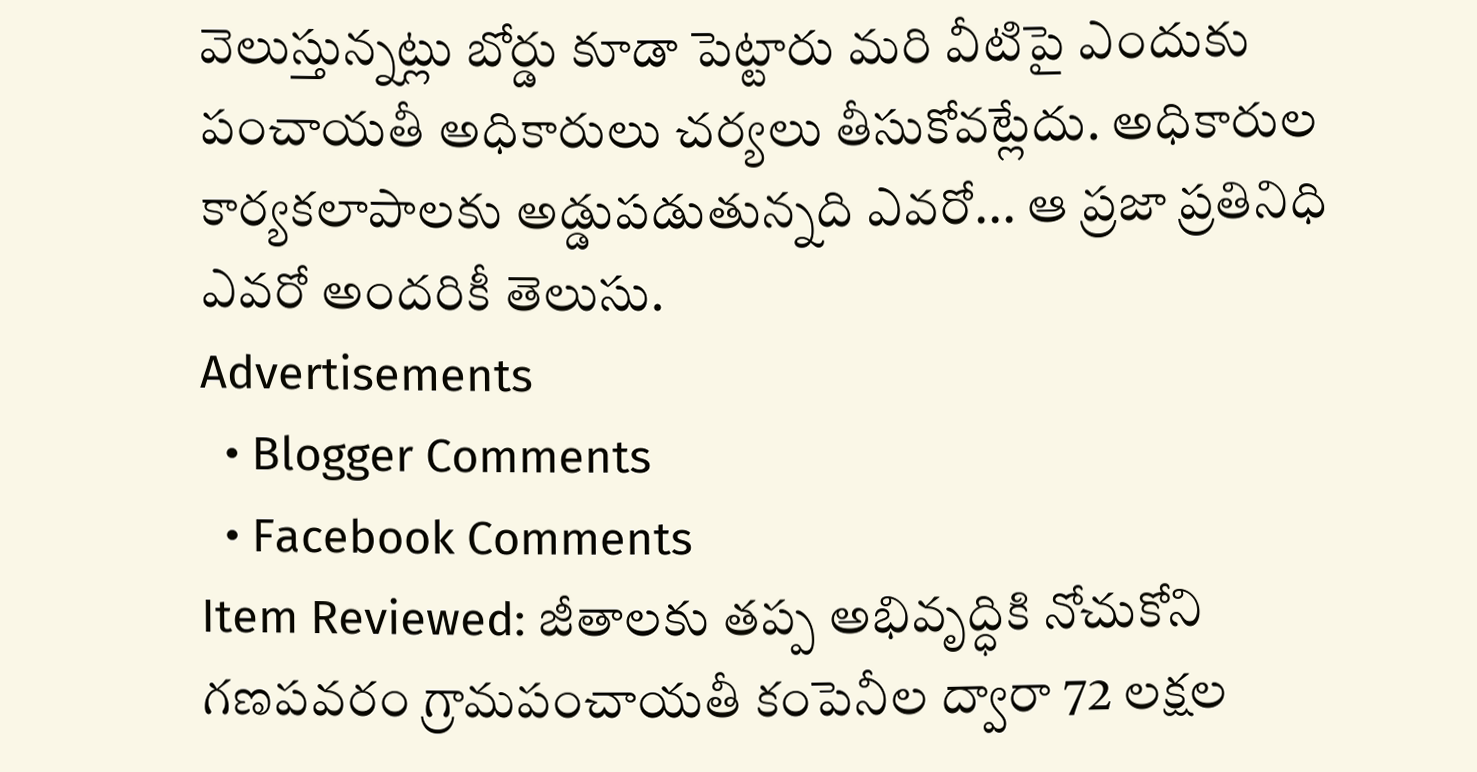వెలుస్తున్నట్లు బోర్డు కూడా పెట్టారు మరి వీటిపై ఎందుకు పంచాయతీ అధికారులు చర్యలు తీసుకోవట్లేదు. అధికారుల కార్యకలాపాలకు అడ్డుపడుతున్నది ఎవరో... ఆ ప్రజా ప్రతినిధి ఎవరో అందరికీ తెలుసు.
Advertisements
  • Blogger Comments
  • Facebook Comments
Item Reviewed: జీతాలకు తప్ప అభివృద్ధికి నోచుకోని గణపవరం గ్రామపంచాయతీ కంపెనీల ద్వారా 72 లక్షల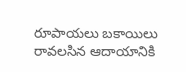రూపాయలు బకాయిలు రావలసిన ఆదాయానికి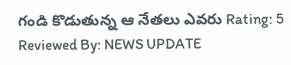గండి కొడుతున్న ఆ నేతలు ఎవరు Rating: 5 Reviewed By: NEWS UPDATE